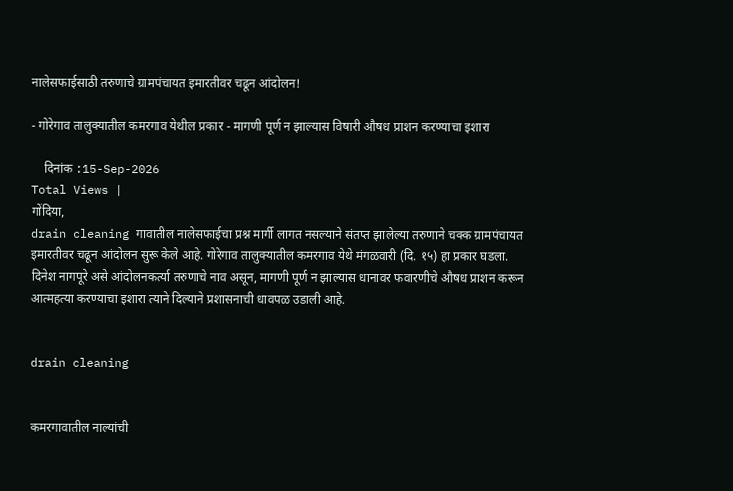नालेसफाईसाठी तरुणाचे ग्रामपंचायत इमारतीवर चढून आंदोलन!

- गोरेगाव तालुक्यातील कमरगाव येथील प्रकार - मागणी पूर्ण न झाल्यास विषारी औषध प्राशन करण्याचा इशारा

    दिनांक :15-Sep-2026
Total Views |
गोंदिया,
drain cleaning गावातील नालेसफाईचा प्रश्न मार्गी लागत नसल्याने संतप्त झालेल्या तरुणाने चक्क ग्रामपंचायत इमारतीवर चढून आंदोलन सुरू केले आहे. गोरेगाव तालुक्यातील कमरगाव येथे मंगळवारी (दि. १५) हा प्रकार घडला. दिनेश नागपूरे असे आंदोलनकर्त्या तरुणाचे नाव असून, मागणी पूर्ण न झाल्यास धानावर फवारणीचे औषध प्राशन करून आत्महत्या करण्याचा इशारा त्याने दिल्याने प्रशासनाची धावपळ उडाली आहे.


drain cleaning


कमरगावातील नाल्यांची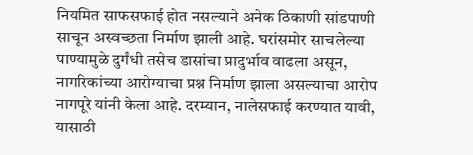नियमित साफसफाई होत नसल्याने अनेक ठिकाणी सांडपाणी साचून अस्वच्छता निर्माण झाली आहे. घरांसमोर साचलेल्या पाण्यामुळे दुर्गंधी तसेच डासांचा प्रादुर्भाव वाढला असून, नागरिकांच्या आरोग्याचा प्रश्न निर्माण झाला असल्याचा आरोप नागपूरे यांनी केला आहे. दरम्यान, नालेसफाई करण्यात यावी, यासाठी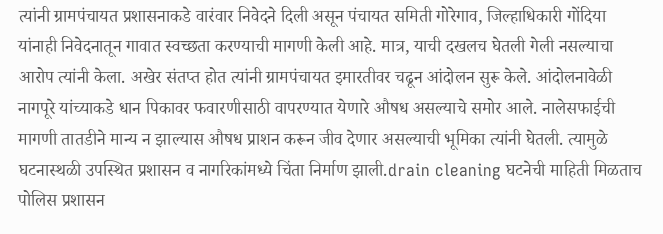त्यांनी ग्रामपंचायत प्रशासनाकडे वारंवार निवेदने दिली असून पंचायत समिती गोरेगाव, जिल्हाधिकारी गोंदिया यांनाही निवेदनातून गावात स्वच्छता करण्याची मागणी केली आहे. मात्र, याची दखलच घेतली गेली नसल्याचा आरोप त्यांनी केला. अखेर संतप्त होत त्यांनी ग्रामपंचायत इमारतीवर चढून आंदोलन सुरू केले. आंदोलनावेळी नागपूरे यांच्याकडे धान पिकावर फवारणीसाठी वापरण्यात येणारे औषध असल्याचे समोर आले. नालेसफाईची मागणी तातडीने मान्य न झाल्यास औषध प्राशन करून जीव देणार असल्याची भूमिका त्यांनी घेतली. त्यामुळे घटनास्थळी उपस्थित प्रशासन व नागरिकांमध्ये चिंता निर्माण झाली.drain cleaning घटनेची माहिती मिळताच पोलिस प्रशासन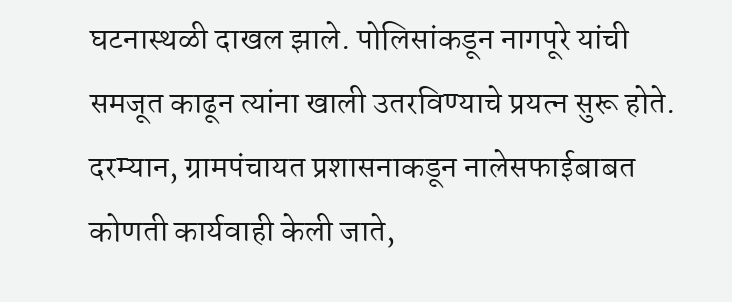घटनास्थळी दाखल झाले. पोलिसांकडून नागपूरे यांची समजूत काढून त्यांना खाली उतरविण्याचे प्रयत्न सुरू होते. दरम्यान, ग्रामपंचायत प्रशासनाकडून नालेसफाईबाबत कोणती कार्यवाही केली जाते,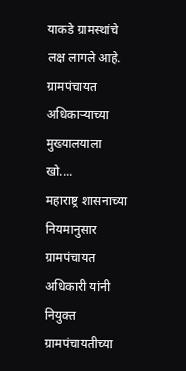याकडे ग्रामस्थांचे लक्ष लागले आहे.
ग्रामपंचायत अधिकाऱ्याच्या मुख्यालयाला खो....
महाराष्ट्र शासनाच्या नियमानुसार ग्रामपंचायत अधिकारी यांनी नियुक्त ग्रामपंचायतीच्या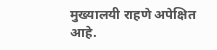मुख्यालयी राहणे अपेक्षित आहे.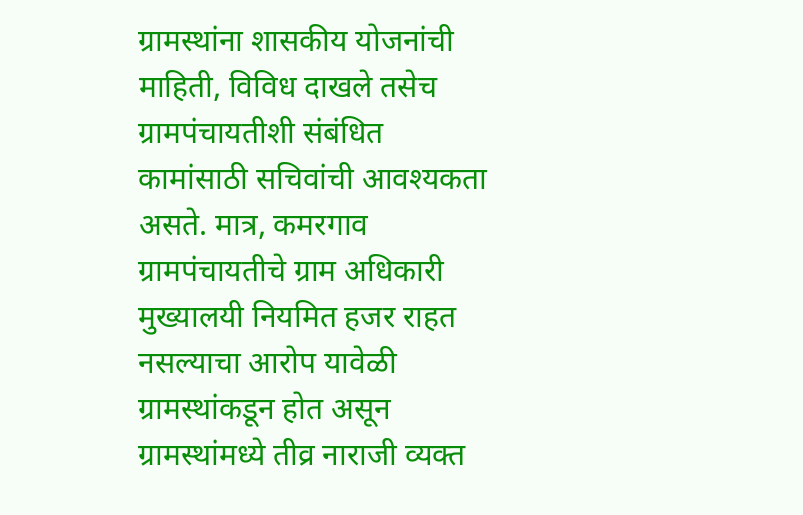ग्रामस्थांना शासकीय योजनांची माहिती, विविध दाखले तसेच ग्रामपंचायतीशी संबंधित कामांसाठी सचिवांची आवश्यकता असते. मात्र, कमरगाव ग्रामपंचायतीचे ग्राम अधिकारी मुख्यालयी नियमित हजर राहत नसल्याचा आरोप यावेळी ग्रामस्थांकडून होत असून ग्रामस्थांमध्ये तीव्र नाराजी व्यक्त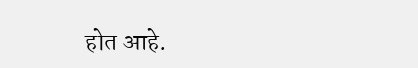होत आहे.